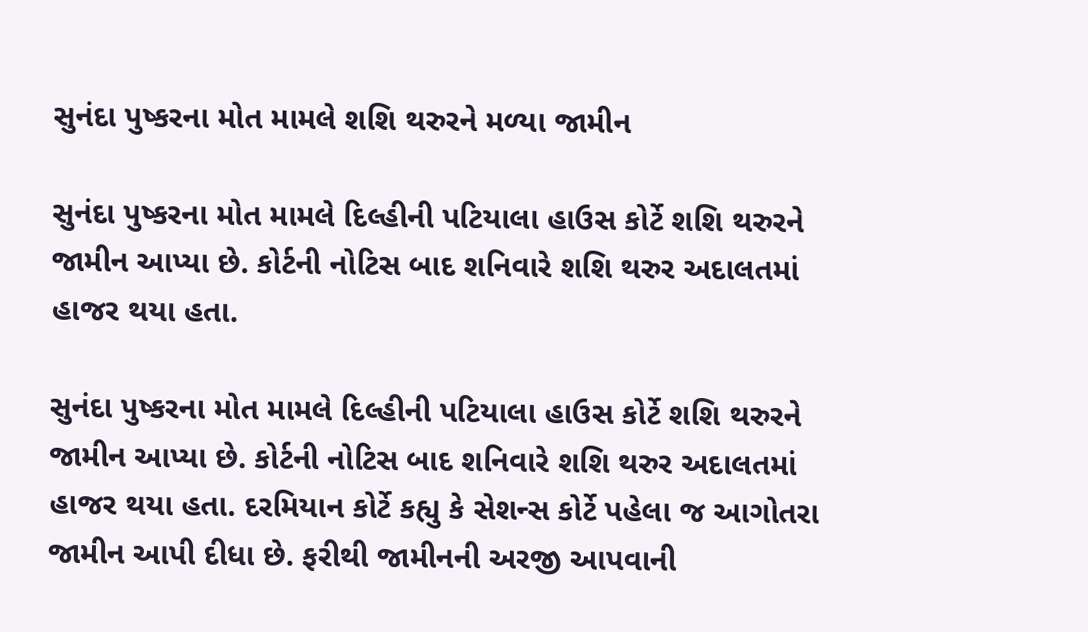સુનંદા પુષ્કરના મોત મામલે શશિ થરુરને મળ્યા જામીન

સુનંદા પુષ્કરના મોત મામલે દિલ્હીની પટિયાલા હાઉસ કોર્ટે શશિ થરુરને જામીન આપ્યા છે. કોર્ટની નોટિસ બાદ શનિવારે શશિ થરુર અદાલતમાં હાજર થયા હતા.

સુનંદા પુષ્કરના મોત મામલે દિલ્હીની પટિયાલા હાઉસ કોર્ટે શશિ થરુરને જામીન આપ્યા છે. કોર્ટની નોટિસ બાદ શનિવારે શશિ થરુર અદાલતમાં હાજર થયા હતા. દરમિયાન કોર્ટે કહ્યુ કે સેશન્સ કોર્ટે પહેલા જ આગોતરા જામીન આપી દીધા છે. ફરીથી જામીનની અરજી આપવાની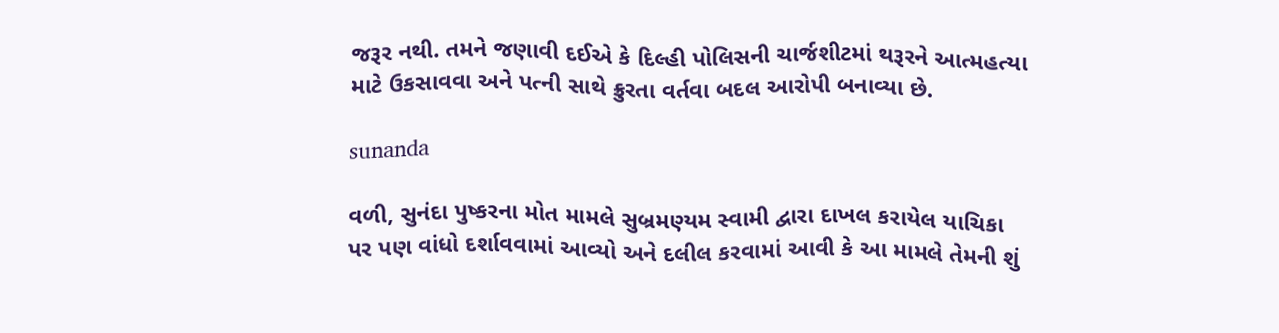જરૂર નથી. તમને જણાવી દઈએ કે દિલ્હી પોલિસની ચાર્જશીટમાં થરૂરને આત્મહત્યા માટે ઉકસાવવા અને પત્ની સાથે ક્રુરતા વર્તવા બદલ આરોપી બનાવ્યા છે.

sunanda

વળી, સુનંદા પુષ્કરના મોત મામલે સુબ્રમણ્યમ સ્વામી દ્વારા દાખલ કરાયેલ યાચિકા પર પણ વાંધો દર્શાવવામાં આવ્યો અને દલીલ કરવામાં આવી કે આ મામલે તેમની શું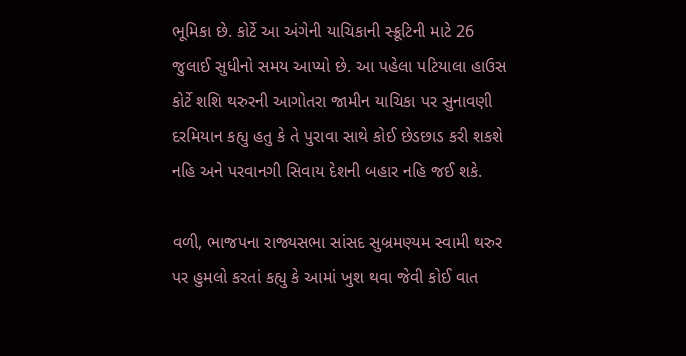ભૂમિકા છે. કોર્ટે આ અંગેની યાચિકાની સ્ક્રૂટિની માટે 26 જુલાઈ સુધીનો સમય આપ્યો છે. આ પહેલા પટિયાલા હાઉસ કોર્ટે શશિ થરુરની આગોતરા જામીન યાચિકા પર સુનાવણી દરમિયાન કહ્યુ હતુ કે તે પુરાવા સાથે કોઈ છેડછાડ કરી શકશે નહિ અને પરવાનગી સિવાય દેશની બહાર નહિ જઈ શકે.

વળી, ભાજપના રાજ્યસભા સાંસદ સુબ્રમણ્યમ સ્વામી થરુર પર હુમલો કરતાં કહ્યુ કે આમાં ખુશ થવા જેવી કોઈ વાત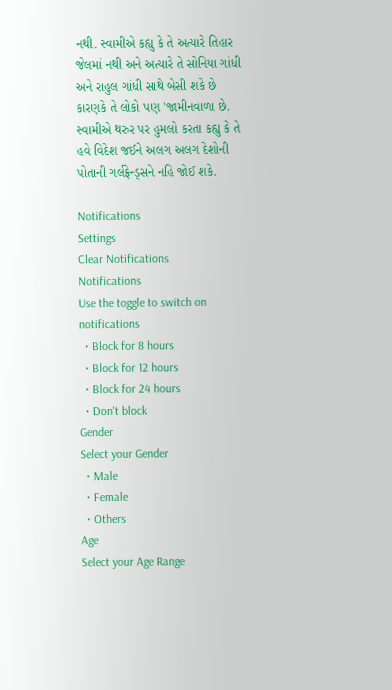નથી. સ્વામીએ કહ્યુ કે તે અત્યારે તિહાર જેલમાં નથી અને અત્યારે તે સોનિયા ગાંધી અને રાહુલ ગાંધી સાથે બેસી શકે છે કારણકે તે લોકો પણ 'જામીનવાળા છે. સ્વામીએ થરુર પર હુમલો કરતા કહ્યુ કે તે હવે વિદેશ જઈને અલગ અલગ દેશોની પોતાની ગર્લફ્રેન્ડ્સને નહિ જોઈ શકે.

Notifications
Settings
Clear Notifications
Notifications
Use the toggle to switch on notifications
  • Block for 8 hours
  • Block for 12 hours
  • Block for 24 hours
  • Don't block
Gender
Select your Gender
  • Male
  • Female
  • Others
Age
Select your Age Range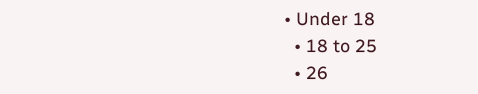• Under 18
  • 18 to 25
  • 26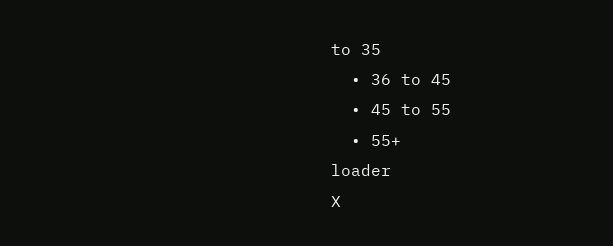to 35
  • 36 to 45
  • 45 to 55
  • 55+
loader
X